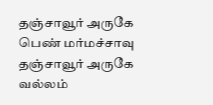தஞ்சாவூர் அருகே பெண் மர்மச்சாவு
தஞ்சாவூர் அருகே வல்லம்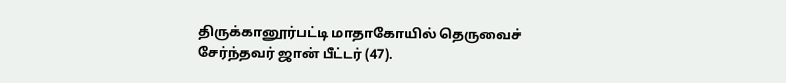திருக்கானூர்பட்டி மாதாகோயில் தெருவைச் சேர்ந்தவர் ஜான் பீட்டர் (47).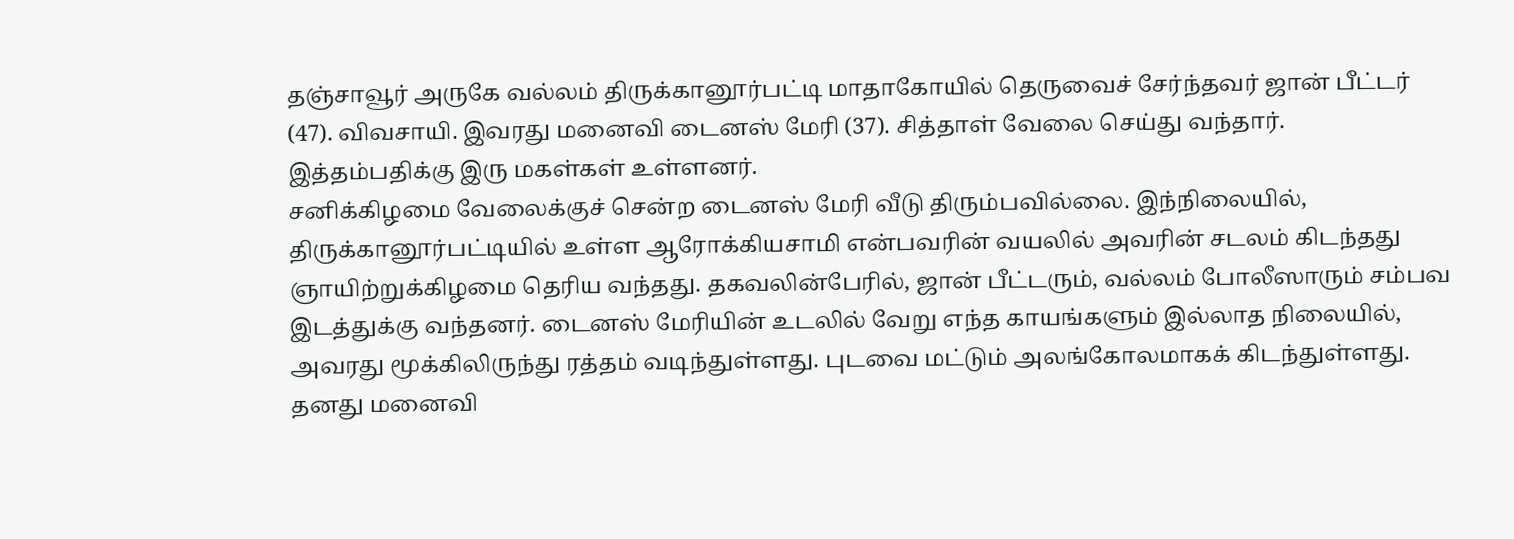தஞ்சாவூர் அருகே வல்லம் திருக்கானூர்பட்டி மாதாகோயில் தெருவைச் சேர்ந்தவர் ஜான் பீட்டர் (47). விவசாயி. இவரது மனைவி டைனஸ் மேரி (37). சித்தாள் வேலை செய்து வந்தார். இத்தம்பதிக்கு இரு மகள்கள் உள்ளனர்.
சனிக்கிழமை வேலைக்குச் சென்ற டைனஸ் மேரி வீடு திரும்பவில்லை. இந்நிலையில், திருக்கானூர்பட்டியில் உள்ள ஆரோக்கியசாமி என்பவரின் வயலில் அவரின் சடலம் கிடந்தது ஞாயிற்றுக்கிழமை தெரிய வந்தது. தகவலின்பேரில், ஜான் பீட்டரும், வல்லம் போலீஸாரும் சம்பவ இடத்துக்கு வந்தனர். டைனஸ் மேரியின் உடலில் வேறு எந்த காயங்களும் இல்லாத நிலையில், அவரது மூக்கிலிருந்து ரத்தம் வடிந்துள்ளது. புடவை மட்டும் அலங்கோலமாகக் கிடந்துள்ளது. தனது மனைவி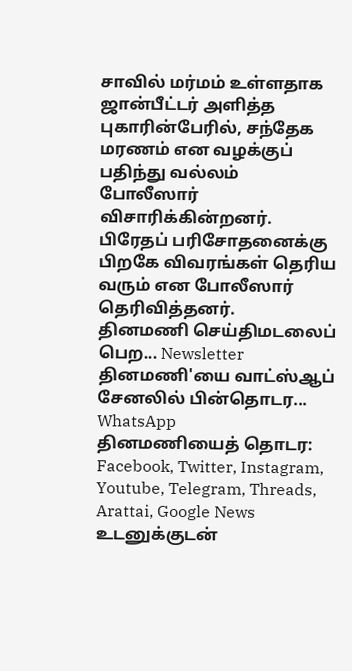சாவில் மர்மம் உள்ளதாக ஜான்பீட்டர் அளித்த புகாரின்பேரில், சந்தேக மரணம் என வழக்குப் பதிந்து வல்லம் போலீஸார் விசாரிக்கின்றனர். பிரேதப் பரிசோதனைக்கு பிறகே விவரங்கள் தெரிய வரும் என போலீஸார் தெரிவித்தனர்.
தினமணி செய்திமடலைப் பெற... Newsletter
தினமணி'யை வாட்ஸ்ஆப் சேனலில் பின்தொடர... WhatsApp
தினமணியைத் தொடர: Facebook, Twitter, Instagram, Youtube, Telegram, Threads, Arattai, Google News
உடனுக்குடன்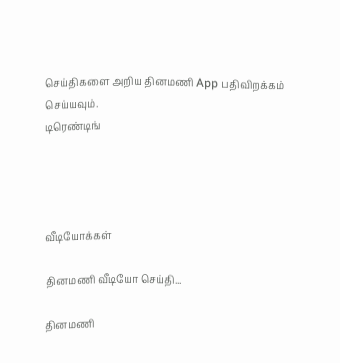செய்திகளை அறிய தினமணி App பதிவிறக்கம் செய்யவும்.
டிரெண்டிங்




வீடியோக்கள்

தினமணி வீடியோ செய்தி...

தினமணி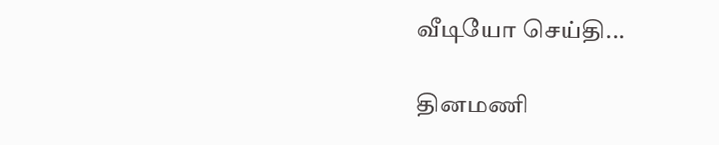வீடியோ செய்தி...

தினமணி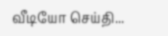வீடியோ செய்தி...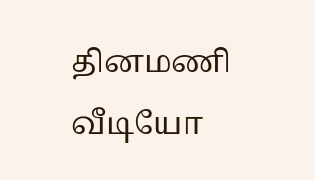தினமணி வீடியோ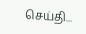செய்தி...